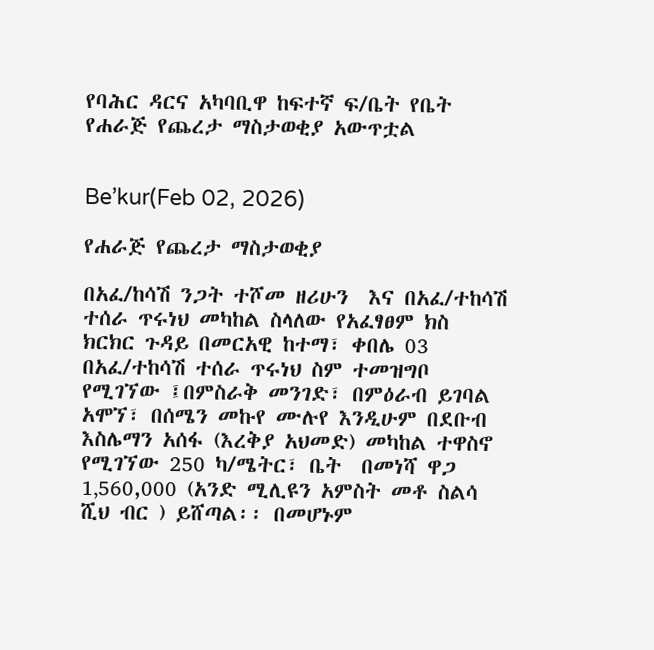የባሕር ዳርና አካባቢዋ ከፍተኛ ፍ/ቤት የቤት የሐራጅ የጨረታ ማስታወቂያ አውጥቷል


Be’kur(Feb 02, 2026)

የሐራጅ የጨረታ ማስታወቂያ

በአፈ/ከሳሽ ንጋት ተሾመ ዘሪሁን  እና በአፈ/ተከሳሽ ተሰራ ጥሩነህ መካከል ስላለው የአፈፃፀም ክስ ክርክር ጉዳይ በመርአዊ ከተማ፣ ቀበሌ 03 በአፈ/ተከሳሽ ተሰራ ጥሩነህ ስም ተመዝግቦ የሚገኘው ፤በምስራቅ መንገድ፣ በምዕራብ ይገባል አሞኘ፣ በሰሜን መኩየ ሙሉየ እንዲሁም በደቡብ እስሌማን አሰፋ (እረቅያ አህመድ) መካከል ተዋስኖ የሚገኘው 250 ካ/ሜትር፣ ቤት  በመነሻ ዋጋ 1‚560,000 (አንድ ሚሊዩን አምስት መቶ ስልሳ ሺህ ብር ) ይሸጣል፡፡ በመሆኑም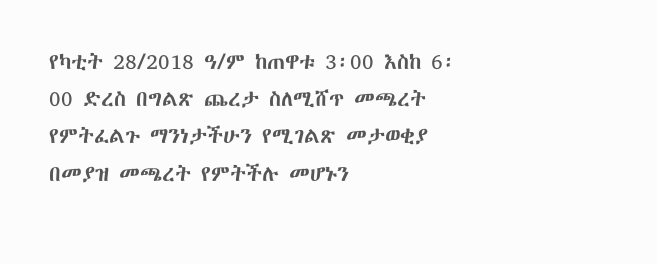የካቲት 28/2018 ዓ/ም ከጠዋቱ 3፡00 እስከ 6፡00 ድረስ በግልጽ ጨረታ ስለሚሸጥ መጫረት የምትፈልጉ ማንነታችሁን የሚገልጽ መታወቂያ በመያዝ መጫረት የምትችሉ መሆኑን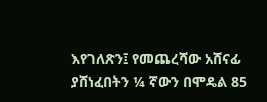እየገለጽን፤ የመጨረሻው አሸናፊ ያሸነፈበትን ¼ ኛውን በሞዴል 85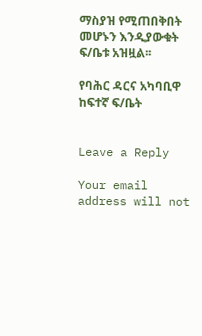ማስያዝ የሚጠበቅበት መሆኑን እንዲያውቁት ፍ/ቤቱ አዝዟል፡፡

የባሕር ዳርና አካባቢዋ ከፍተኛ ፍ/ቤት


Leave a Reply

Your email address will not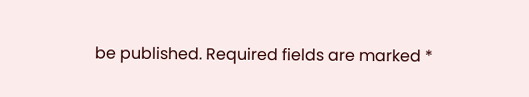be published. Required fields are marked *